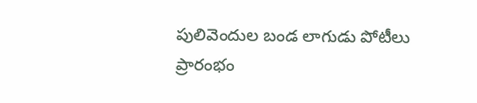పులివెందుల బండ లాగుడు పోటీలు ప్రారంభం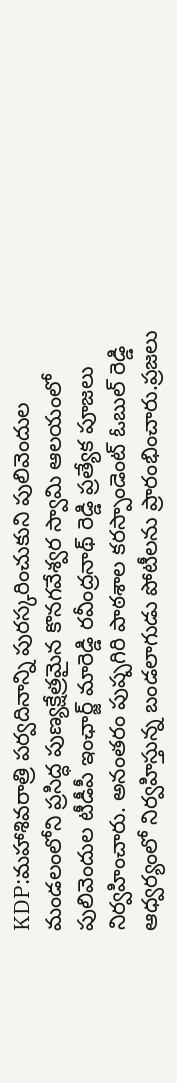KDP:మహాశివరాత్రి పర్వదినాన్ని పురస్కరించుకుని పులివెందుల మండలంలోని ప్రసిద్ధ పుణ్యక్షేత్రమైన కొనగవేశ్వర స్వామి ఆలయంలో పులివెందుల టీడీపీ ఇంఛార్జ్ మారెడ్డి రవీంద్రనాథ్ రెడ్డి ప్రత్యేక పూజలు నిర్వహించారు. అనంతరం పుష్పగిరి పాఠశాల కరస్పాండెంట్ ఓబుల్ రెడ్డి ఆధ్వర్యంలో నిర్వహిస్తున్న బండలాగుడు పోటీలను ప్రారంభించారు.ప్రజలు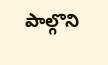పాల్గొని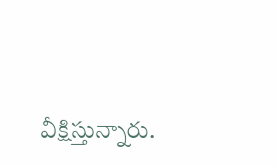వీక్షిస్తున్నారు.